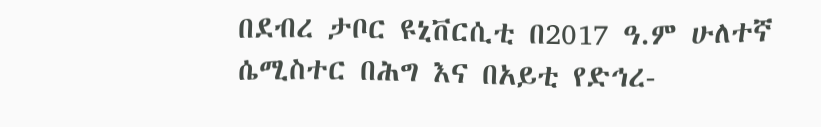በደብረ ታቦር ዩኒቨርሲቲ በ2017 ዓ.ም ሁለተኛ ሴሚስተር በሕግ እና በአይቲ የድኅረ-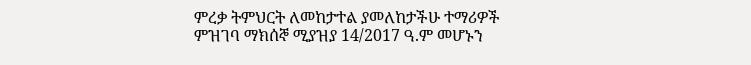ምረቃ ትምህርት ለመከታተል ያመለከታችሁ ተማሪዎች ምዝገባ ማክሰኞ ሚያዝያ 14/2017 ዓ.ም መሆኑን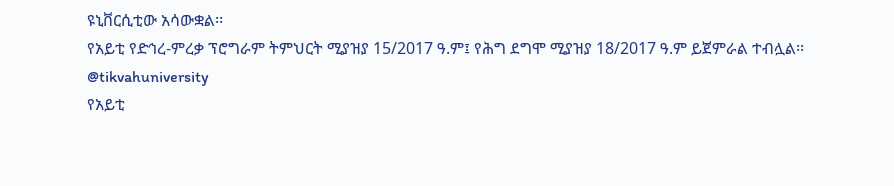ዩኒቨርሲቲው አሳውቋል፡፡
የአይቲ የድኅረ-ምረቃ ፕሮግራም ትምህርት ሚያዝያ 15/2017 ዓ.ም፤ የሕግ ደግሞ ሚያዝያ 18/2017 ዓ.ም ይጀምራል ተብሏል፡፡
@tikvahuniversity
የአይቲ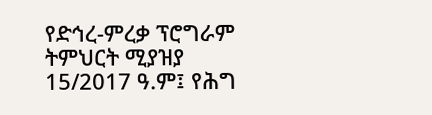የድኅረ-ምረቃ ፕሮግራም ትምህርት ሚያዝያ 15/2017 ዓ.ም፤ የሕግ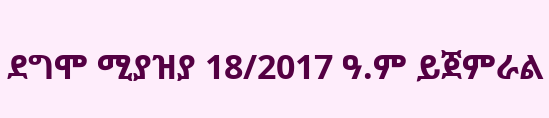ደግሞ ሚያዝያ 18/2017 ዓ.ም ይጀምራል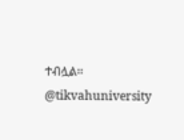ተብሏል፡፡
@tikvahuniversity